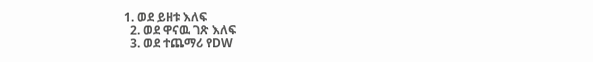1. ወደ ይዘቱ እለፍ
  2. ወደ ዋናዉ ገጽ እለፍ
  3. ወደ ተጨማሪ የDW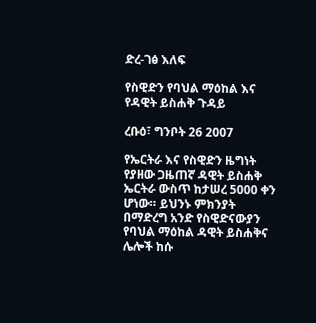ድረ-ገፅ እለፍ

የስዊድን የባህል ማዕከል እና የዳዊት ይስሐቅ ጉዳይ

ረቡዕ፣ ግንቦት 26 2007

የኤርትራ እና የስዊድን ዜግነት የያዘው ጋዜጠኛ ዳዊት ይስሐቅ ኤርትራ ውስጥ ከታሠረ 5000 ቀን ሆነው። ይህንኑ ምክንያት በማድረግ አንድ የስዊድናውያን የባህል ማዕከል ዳዊት ይስሐቅና ሌሎች ከሱ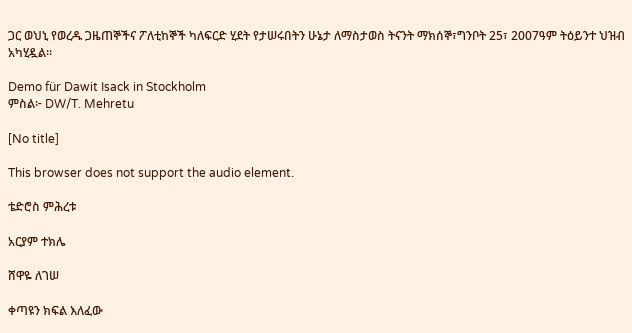ጋር ወህኒ የወረዱ ጋዜጠኞችና ፖለቲከኞች ካለፍርድ ሂደት የታሠሩበትን ሁኔታ ለማስታወስ ትናንት ማክሰኞ፣ግንቦት 25፣ 2007ዓም ትዕይንተ ህዝብ አካሂዷል።

Demo für Dawit Isack in Stockholm
ምስል፦ DW/T. Mehretu

[No title]

This browser does not support the audio element.

ቴድሮስ ምሕረቱ

አርያም ተክሌ

ሸዋዬ ለገሠ

ቀጣዩን ክፍል እለፈው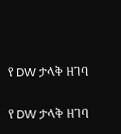የ DW ታላቅ ዘገባ

የ DW ታላቅ ዘገባ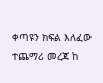ቀጣዩን ክፍል እለፈው ተጨማሪ መረጃ ከ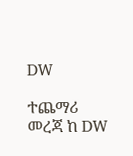DW

ተጨማሪ መረጃ ከ DW